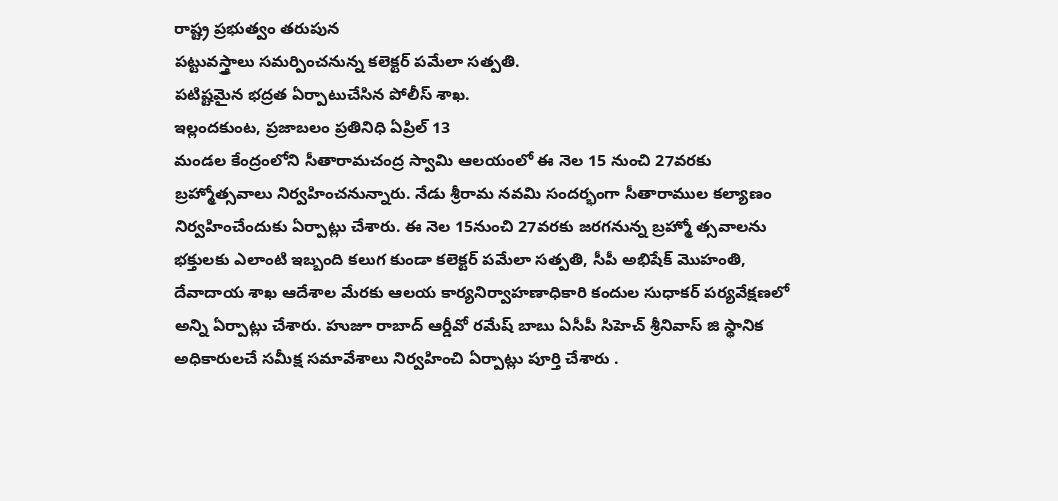రాష్ట్ర ప్రభుత్వం తరుపున
పట్టువస్త్రాలు సమర్పించనున్న కలెక్టర్ పమేలా సత్పతి.
పటిష్టమైన భద్రత ఏర్పాటుచేసిన పోలీస్ శాఖ.
ఇల్లందకుంట, ప్రజాబలం ప్రతినిధి ఏప్రిల్ 13
మండల కేంద్రంలోని సీతారామచంద్ర స్వామి ఆలయంలో ఈ నెల 15 నుంచి 27వరకు బ్రహ్మోత్సవాలు నిర్వహించనున్నారు. నేడు శ్రీరామ నవమి సందర్భంగా సీతారాముల కల్యాణం నిర్వహించేందుకు ఏర్పాట్లు చేశారు. ఈ నెల 15నుంచి 27వరకు జరగనున్న బ్రహ్మో త్సవాలను భక్తులకు ఎలాంటి ఇబ్బంది కలుగ కుండా కలెక్టర్ పమేలా సత్పతి, సీపీ అభిషేక్ మొహంతి, దేవాదాయ శాఖ ఆదేశాల మేరకు ఆలయ కార్యనిర్వాహణాధికారి కందుల సుధాకర్ పర్యవేక్షణలో అన్ని ఏర్పాట్లు చేశారు. హుజూ రాబాద్ ఆర్డీవో రమేష్ బాబు ఏసీపీ సిహెచ్ శ్రీనివాస్ జి స్థానిక అధికారులచే సమీక్ష సమావేశాలు నిర్వహించి ఏర్పాట్లు పూర్తి చేశారు .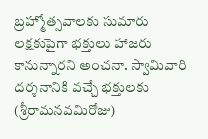బ్రహ్మోత్సవాలకు సుమారు లక్షకుపైగా భక్తులు హాజరు కానున్నారని అంచనా. స్వామివారి దర్శనానికి వచ్చే భక్తులకు (శ్రీరామనవమిరోజు)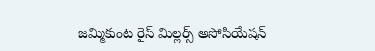జమ్మికుంట రైస్ మిల్లర్స్ అసోసియేషన్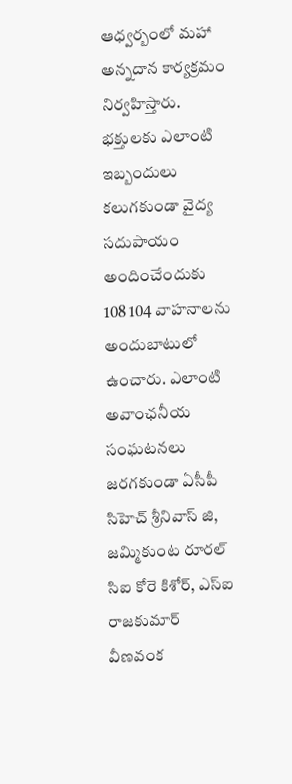ఆధ్వర్బంలో మహా అన్నదాన కార్యక్రమం నిర్వహిస్తారు.
భక్తులకు ఎలాంటి ఇబ్బందులు కలుగకుండా వైద్య సదుపాయం అందించేందుకు 108 104 వాహనాలను అందుబాటులో ఉంచారు. ఎలాంటి అవాంఛనీయ సంఘటనలు జరగకుండా ఏసీపీ సిహెచ్ శ్రీనివాస్ జి, జమ్మికుంట రూరల్ సిఐ కోరె కిశోర్, ఎస్ఐ రాజకుమార్ వీణవంక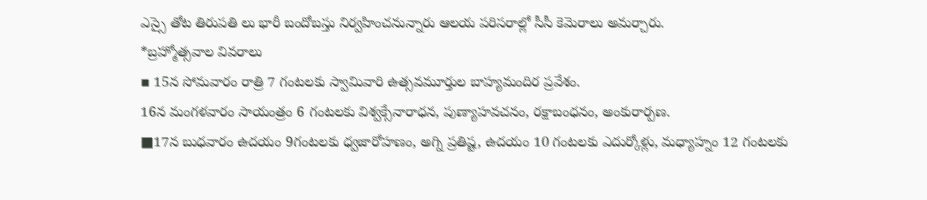ఎస్సై తోట తిరుపతి లు భారీ బందోబస్తు నిర్వహించనున్నారు ఆలయ పరిసరాల్లో సీసీ కెమెరాలు అమర్చారు.
*బ్రహ్మోత్సవాల వివరాలు
▪ 15న సోమవారం రాత్రి 7 గంటలకు స్వామివారి ఉత్సవమూర్తుల బాహ్యమందిర ప్రవేశం.
16న మంగళవారం సాయంత్రం 6 గంటలకు విశ్వక్సేనారాధన, పుణ్యాహవచనం, రక్షాబంధనం, అంకురార్పణ.
■17న బుధవారం ఉదయం 9గంటలకు ధ్వజారోహణం, అగ్ని ప్రతిష్ట, ఉదయం 10 గంటలకు ఎదుర్కోళ్లు, మధ్యాహ్నం 12 గంటలకు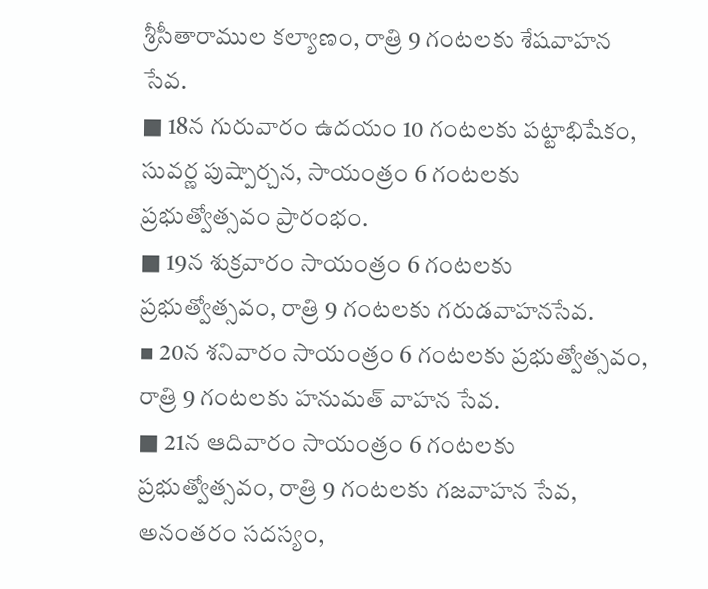శ్రీసీతారాముల కల్యాణం, రాత్రి 9 గంటలకు శేషవాహన సేవ.
■ 18న గురువారం ఉదయం 10 గంటలకు పట్టాభిషేకం, సువర్ణ పుష్పార్చన, సాయంత్రం 6 గంటలకు ప్రభుత్వోత్సవం ప్రారంభం.
■ 19న శుక్రవారం సాయంత్రం 6 గంటలకు ప్రభుత్వోత్సవం, రాత్రి 9 గంటలకు గరుడవాహనసేవ.
▪ 20న శనివారం సాయంత్రం 6 గంటలకు ప్రభుత్వోత్సవం, రాత్రి 9 గంటలకు హనుమత్ వాహన సేవ.
■ 21న ఆదివారం సాయంత్రం 6 గంటలకు ప్రభుత్వోత్సవం, రాత్రి 9 గంటలకు గజవాహన సేవ, అనంతరం సదస్యం,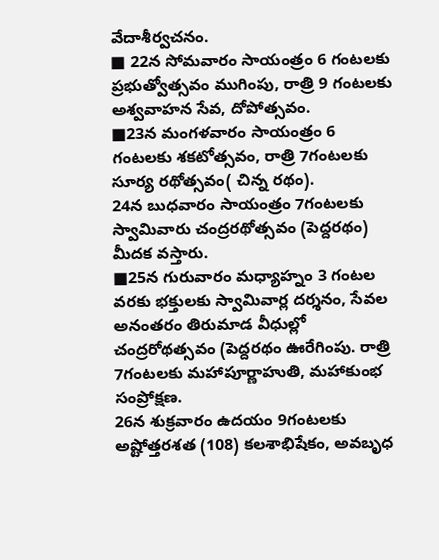వేదాశీర్వచనం.
■ 22న సోమవారం సాయంత్రం 6 గంటలకు ప్రభుత్వోత్సవం ముగింపు, రాత్రి 9 గంటలకు అశ్వవాహన సేవ, దోపోత్సవం.
■23న మంగళవారం సాయంత్రం 6 గంటలకు శకటోత్సవం, రాత్రి 7గంటలకు సూర్య రథోత్సవం( చిన్న రథం).
24న బుధవారం సాయంత్రం 7గంటలకు స్వామివారు చంద్రరథోత్సవం (పెద్దరథం) మీదక వస్తారు.
■25న గురువారం మధ్యాహ్నం 3 గంటల వరకు భక్తులకు స్వామివార్ల దర్శనం, సేవల అనంతరం తిరుమాడ వీధుల్లో చంద్రరోథత్సవం (పెద్దరథం ఊరేగింపు. రాత్రి 7గంటలకు మహాపూర్ణాహుతి, మహాకుంభ సంప్రోక్షణ.
26న శుక్రవారం ఉదయం 9గంటలకు అష్టోత్తరశత (108) కలశాభిషేకం, అవబృధ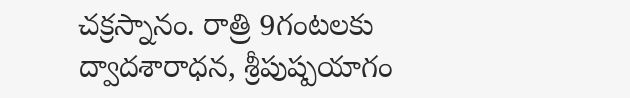చక్రస్నానం. రాత్రి 9గంటలకు ద్వాదశారాధన, శ్రీపుష్పయాగం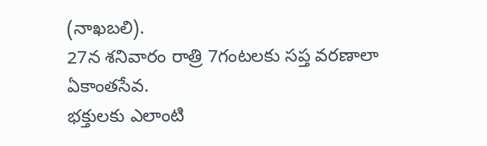(నాఖబలి).
27న శనివారం రాత్రి 7గంటలకు సప్త వరణాలా ఏకాంతసేవ.
భక్తులకు ఎలాంటి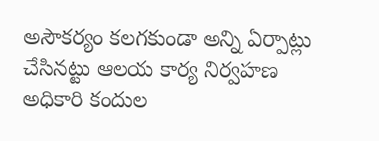అసౌకర్యం కలగకుండా అన్ని ఏర్పాట్లు చేసినట్టు ఆలయ కార్య నిర్వహణ అధికారి కందుల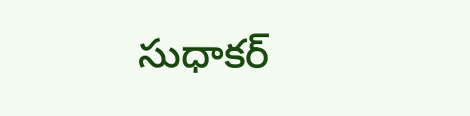సుధాకర్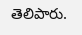తెలిపారు.